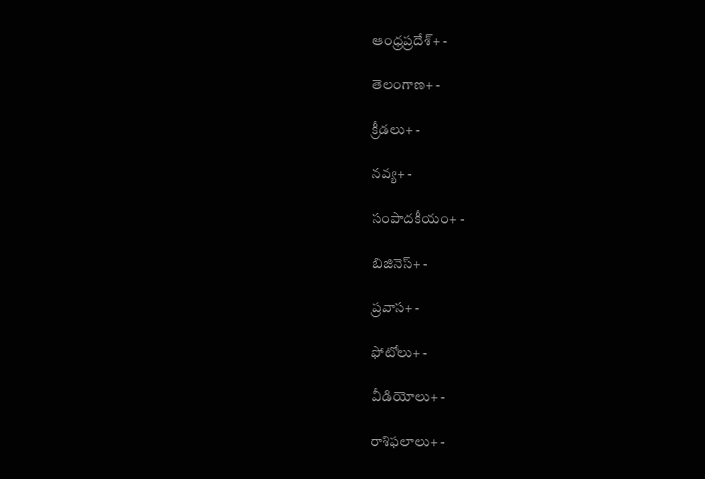ఆంధ్రప్రదేశ్+ -

తెలంగాణ+ -

క్రీడలు+ -

నవ్య+ -

సంపాదకీయం+ -

బిజినెస్+ -

ప్రవాస+ -

ఫోటోలు+ -

వీడియోలు+ -

రాశిఫలాలు+ -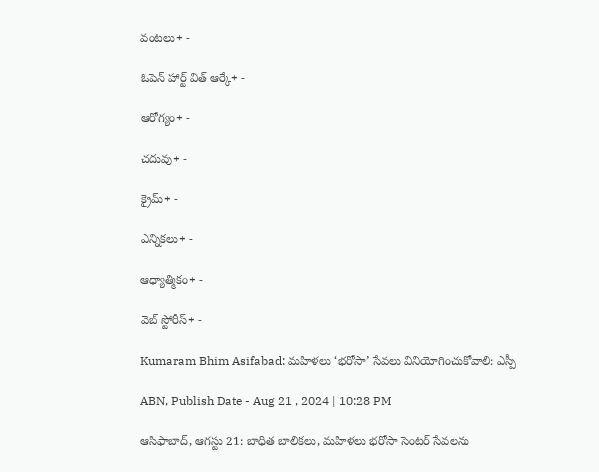వంటలు+ -

ఓపెన్ హార్ట్ విత్ ఆర్కే+ -

ఆరోగ్యం+ -

చదువు+ -

క్రైమ్+ -

ఎన్నికలు+ -

ఆధ్యాత్మికం+ -

వెబ్ స్టోరీస్+ -

Kumaram Bhim Asifabad: మహిళలు ‘భరోసా’ సేవలు వినియోగించుకోవాలి: ఎస్పీ

ABN, Publish Date - Aug 21 , 2024 | 10:28 PM

ఆసిఫాబాద్‌, ఆగస్టు 21: బాధిత బాలికలు, మహిళలు భరోసా సెంటర్‌ సేవలను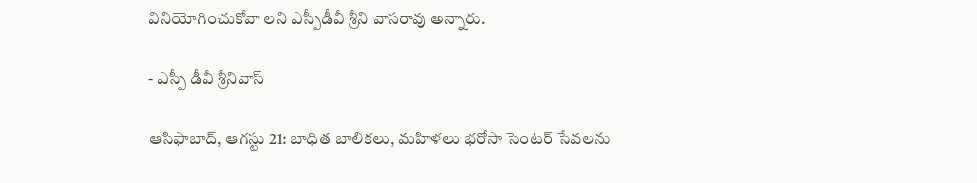వినియోగించుకోవా లని ఎస్పీడీవీ శ్రీని వాసరావు అన్నారు.

- ఎస్పీ డీవీ శ్రీనివాస్‌

ఆసిఫాబాద్‌, ఆగస్టు 21: బాధిత బాలికలు, మహిళలు భరోసా సెంటర్‌ సేవలను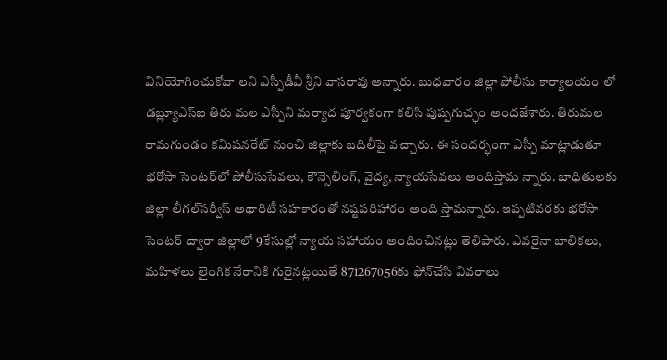వినియోగించుకోవా లని ఎస్పీడీవీ శ్రీని వాసరావు అన్నారు. బుధవారం జిల్లా పోలీసు కార్యాలయం లో డబ్ల్యూఎస్‌ఐ తిరు మల ఎస్పీని మర్యాద పూర్వకంగా కలిసి పుష్పగుచ్ఛం అందజేశారు. తిరుమల రామగుండం కమిషనరేట్‌ నుంచి జిల్లాకు బదిలీపై వచ్చారు. ఈ సందర్భంగా ఎస్పీ మాట్లాడుతూ భరోసా సెంటర్‌లో పోలీసుసేవలు, కౌన్సెలింగ్‌, వైద్య, న్యాయసేవలు అందిస్తామ న్నారు. బాధితులకు జిల్లా లీగల్‌సర్వీస్‌ అథారిటీ సహకారంతో నష్టపరిహారం అంది స్తామన్నారు. ఇప్పటివరకు భరోసా సెంటర్‌ ద్వారా జిల్లాలో 9కేసుల్లో న్యాయ సహాయం అందించినట్లు తెలిపారు. ఎవరైనా బాలికలు, మహిళలు లైంగిక నేరానికి గురైనట్లయితే 871267056కు ఫోన్‌చేసి వివరాలు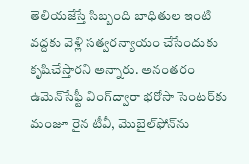తెలియజేస్తే సిబ్బంది బాధితుల ఇంటి వద్దకు వెళ్లి సత్వరన్యాయం చేసేందుకు కృషిచేస్తారని అన్నారు. అనంతరం ఉమెన్‌సేఫ్టీ వింగ్‌ద్వారా భరోసా సెంటర్‌కు మంజూ రైన టీవీ, మొబైల్‌ఫోన్‌ను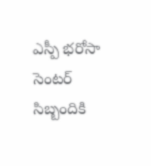ఎస్పీ భరోసా సెంటర్‌ సిబ్బందికి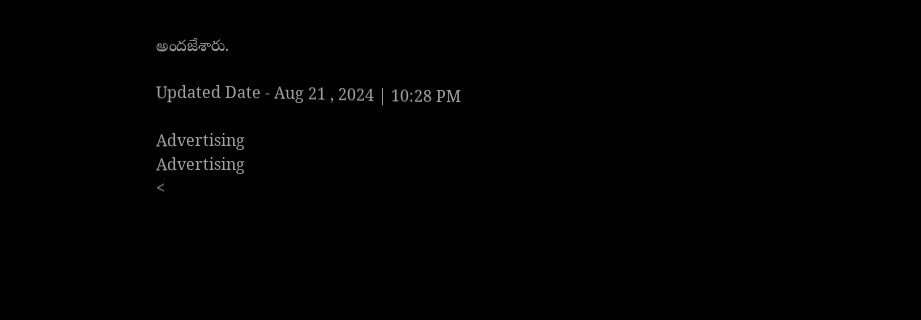అందజేశారు.

Updated Date - Aug 21 , 2024 | 10:28 PM

Advertising
Advertising
<